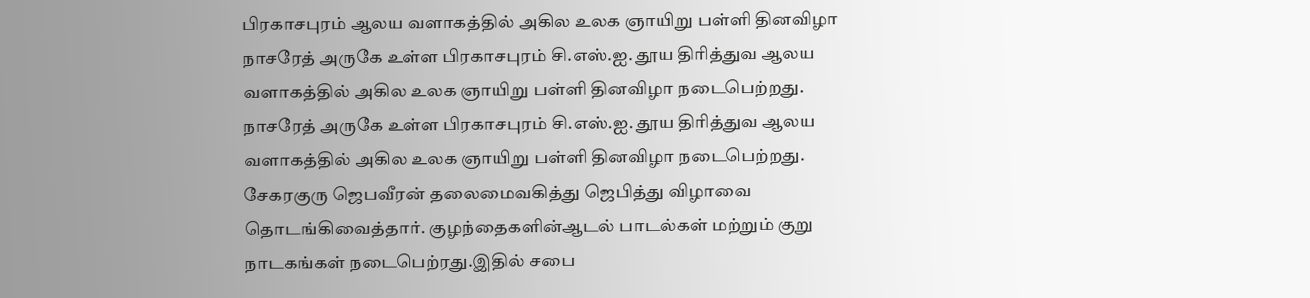பிரகாசபுரம் ஆலய வளாகத்தில் அகில உலக ஞாயிறு பள்ளி தினவிழா
நாசரேத் அருகே உள்ள பிரகாசபுரம் சி.எஸ்.ஐ. தூய திரித்துவ ஆலய வளாகத்தில் அகில உலக ஞாயிறு பள்ளி தினவிழா நடைபெற்றது.
நாசரேத் அருகே உள்ள பிரகாசபுரம் சி.எஸ்.ஐ. தூய திரித்துவ ஆலய வளாகத்தில் அகில உலக ஞாயிறு பள்ளி தினவிழா நடைபெற்றது.
சேகரகுரு ஜெபவீரன் தலைமைவகித்து ஜெபித்து விழாவை தொடங்கிவைத்தார். குழந்தைகளின்ஆடல் பாடல்கள் மற்றும் குறு நாடகங்கள் நடைபெற்ரது.இதில் சபை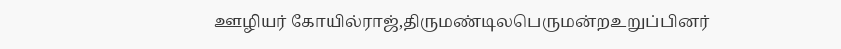ஊழியர் கோயில்ராஜ்,திருமண்டிலபெருமன்றஉறுப்பினர்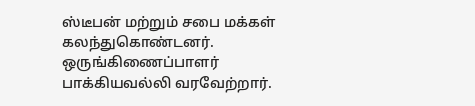ஸ்டீபன் மற்றும் சபை மக்கள் கலந்துகொண்டனர். ஒருங்கிணைப்பாளர் பாக்கியவல்லி வரவேற்றார்.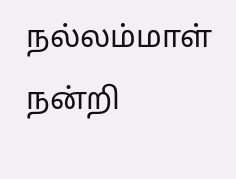நல்லம்மாள் நன்றி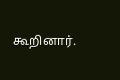கூறினார்.